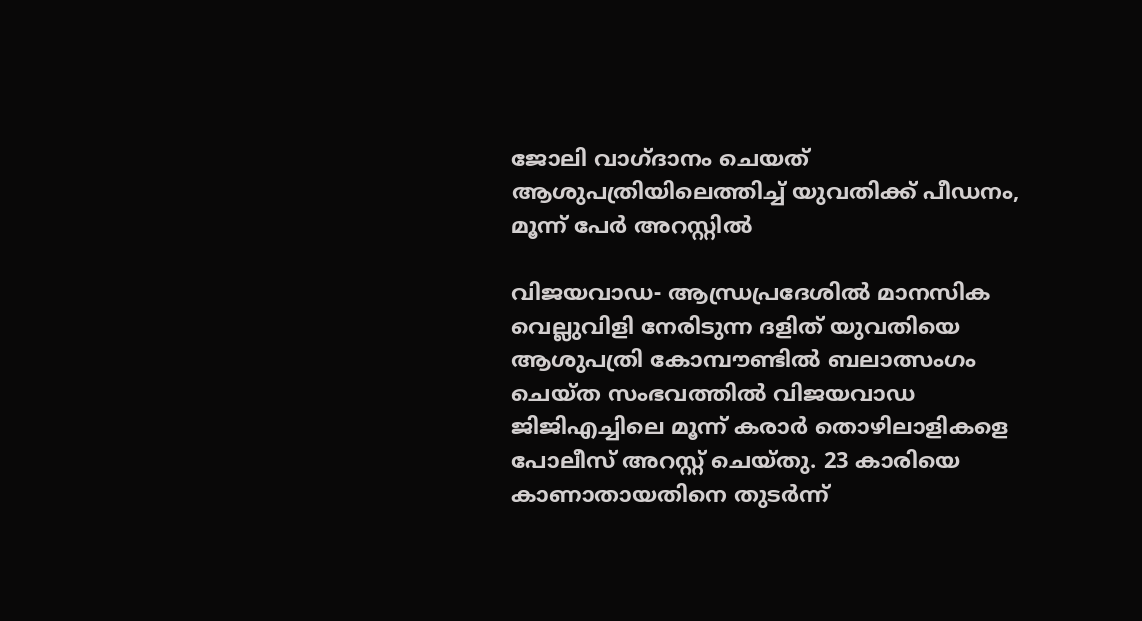ജോലി വാഗ്ദാനം ചെയത് ആശുപത്രിയിലെത്തിച്ച് യുവതിക്ക് പീഡനം, മൂന്ന് പേര്‍ അറസ്റ്റില്‍

വിജയവാഡ- ആന്ധ്രപ്രദേശില്‍ മാനസിക വെല്ലുവിളി നേരിടുന്ന ദളിത് യുവതിയെ ആശുപത്രി കോമ്പൗണ്ടില്‍ ബലാത്സംഗം ചെയ്ത സംഭവത്തില്‍ വിജയവാഡ ജിജിഎച്ചിലെ മൂന്ന് കരാര്‍ തൊഴിലാളികളെ പോലീസ് അറസ്റ്റ് ചെയ്തു. 23 കാരിയെ കാണാതായതിനെ തുടര്‍ന്ന്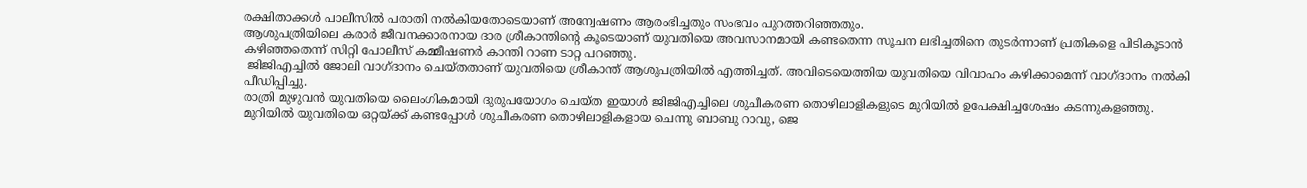രക്ഷിതാക്കള്‍ പാലീസില്‍ പരാതി നല്‍കിയതോടെയാണ് അന്വേഷണം ആരംഭിച്ചതും സംഭവം പുറത്തറിഞ്ഞതും.
ആശുപത്രിയിലെ കരാര്‍ ജീവനക്കാരനായ ദാര ശ്രീകാന്തിന്റെ കൂടെയാണ് യുവതിയെ അവസാനമായി കണ്ടതെന്ന സൂചന ലഭിച്ചതിനെ തുടര്‍ന്നാണ് പ്രതികളെ പിടികൂടാന്‍ കഴിഞ്ഞതെന്ന് സിറ്റി പോലീസ് കമ്മീഷണര്‍ കാന്തി റാണ ടാറ്റ പറഞ്ഞു.
 ജിജിഎച്ചില്‍ ജോലി വാഗ്ദാനം ചെയ്തതാണ് യുവതിയെ ശ്രീകാന്ത് ആശുപത്രിയില്‍ എത്തിച്ചത്. അവിടെയെത്തിയ യുവതിയെ വിവാഹം കഴിക്കാമെന്ന് വാഗ്ദാനം നല്‍കി പീഡിപ്പിച്ചു.
രാത്രി മുഴുവന്‍ യുവതിയെ ലൈംഗികമായി ദുരുപയോഗം ചെയ്ത ഇയാള്‍ ജിജിഎച്ചിലെ ശുചീകരണ തൊഴിലാളികളുടെ മുറിയില്‍ ഉപേക്ഷിച്ചശേഷം കടന്നുകളഞ്ഞു.
മുറിയില്‍ യുവതിയെ ഒറ്റയ്ക്ക് കണ്ടപ്പോള്‍ ശുചീകരണ തൊഴിലാളികളായ ചെന്നു ബാബു റാവു, ജെ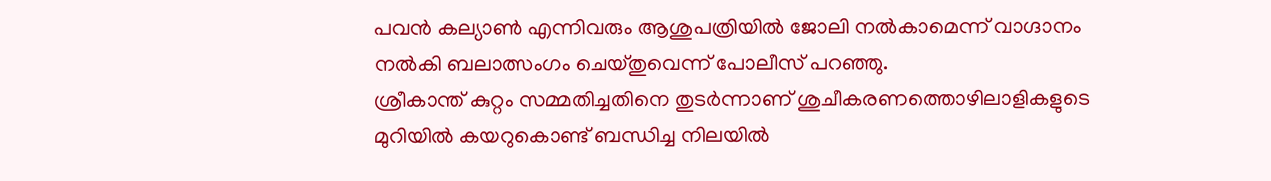പവന്‍ കല്യാണ്‍ എന്നിവരും ആശുപത്രിയില്‍ ജോലി നല്‍കാമെന്ന് വാഗ്ദാനം നല്‍കി ബലാത്സംഗം ചെയ്തുവെന്ന് പോലീസ് പറഞ്ഞു.
ശ്രീകാന്ത് കുറ്റം സമ്മതിച്ചതിനെ തുടര്‍ന്നാണ് ശുചീകരണത്തൊഴിലാളികളുടെ മുറിയില്‍ കയറുകൊണ്ട് ബന്ധിച്ച നിലയില്‍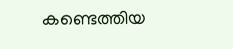കണ്ടെത്തിയ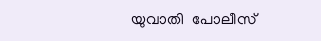യുവാതി  പോലീസ്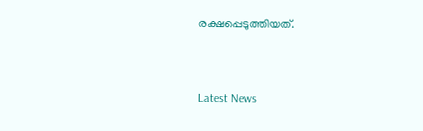രക്ഷപ്പെടുത്തിയത്.



Latest News